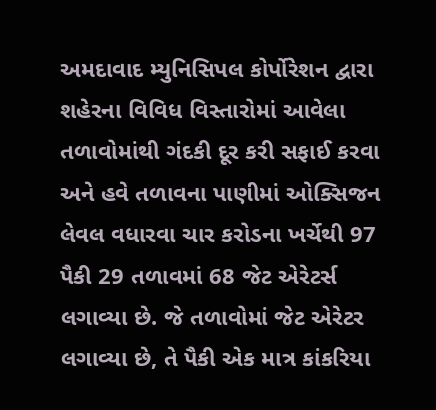અમદાવાદ મ્યુનિસિપલ કોર્પોરેશન દ્વારા શહેરના વિવિધ વિસ્તારોમાં આવેલા તળાવોમાંથી ગંદકી દૂર કરી સફાઈ કરવા અને હવે તળાવના પાણીમાં ઓક્સિજન લેવલ વધારવા ચાર કરોડના ખર્ચેથી 97 પૈકી 29 તળાવમાં 68 જેટ એરેટર્સ લગાવ્યા છે. જે તળાવોમાં જેટ એરેટર લગાવ્યા છે, તે પૈકી એક માત્ર કાંકરિયા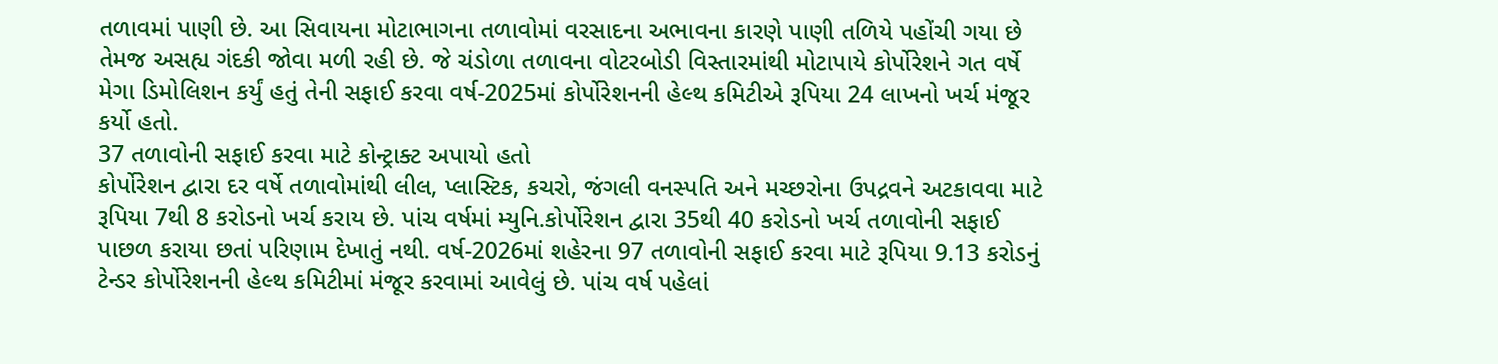તળાવમાં પાણી છે. આ સિવાયના મોટાભાગના તળાવોમાં વરસાદના અભાવના કારણે પાણી તળિયે પહોંચી ગયા છે તેમજ અસહ્ય ગંદકી જોવા મળી રહી છે. જે ચંડોળા તળાવના વોટરબોડી વિસ્તારમાંથી મોટાપાયે કોર્પોરેશને ગત વર્ષે મેગા ડિમોલિશન કર્યું હતું તેની સફાઈ કરવા વર્ષ-2025માં કોર્પોરેશનની હેલ્થ કમિટીએ રૂપિયા 24 લાખનો ખર્ચ મંજૂર કર્યો હતો.
37 તળાવોની સફાઈ કરવા માટે કોન્ટ્રાક્ટ અપાયો હતો
કોર્પોરેશન દ્વારા દર વર્ષે તળાવોમાંથી લીલ, પ્લાસ્ટિક, કચરો, જંગલી વનસ્પતિ અને મચ્છરોના ઉપદ્રવને અટકાવવા માટે રૂપિયા 7થી 8 કરોડનો ખર્ચ કરાય છે. પાંચ વર્ષમાં મ્યુનિ.કોર્પોરેશન દ્વારા 35થી 40 કરોડનો ખર્ચ તળાવોની સફાઈ પાછળ કરાયા છતાં પરિણામ દેખાતું નથી. વર્ષ-2026માં શહેરના 97 તળાવોની સફાઈ કરવા માટે રૂપિયા 9.13 કરોડનું ટેન્ડર કોર્પોરેશનની હેલ્થ કમિટીમાં મંજૂર કરવામાં આવેલું છે. પાંચ વર્ષ પહેલાં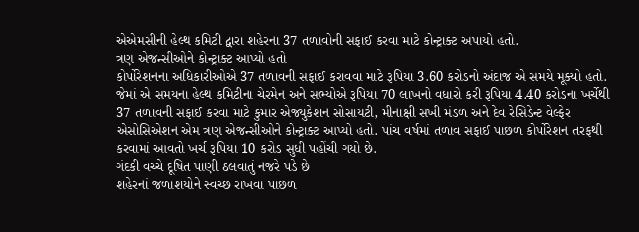એએમસીની હેલ્થ કમિટી દ્વારા શહેરના 37 તળાવોની સફાઈ કરવા માટે કોન્ટ્રાક્ટ અપાયો હતો.
ત્રણ એજન્સીઓને કોન્ટ્રાક્ટ આપ્યો હતો
કોર્પોરેશનના અધિકારીઓએ 37 તળાવની સફાઈ કરાવવા માટે રૂપિયા 3.60 કરોડનો અંદાજ એ સમયે મૂક્યો હતો. જેમાં એ સમયના હેલ્થ કમિટીના ચેરમેન અને સભ્યોએ રૂપિયા 70 લાખનો વધારો કરી રૂપિયા 4.40 કરોડના ખર્ચેથી 37 તળાવની સફાઈ કરવા માટે કુમાર એજ્યુકેશન સોસાયટી, મીનાક્ષી સખી મંડળ અને દેવ રેસિડેન્ટ વેલ્ફેર એસોસિએશન એમ ત્રણ એજન્સીઓને કોન્ટ્રાક્ટ આપ્યો હતો. પાંચ વર્ષમાં તળાવ સફાઈ પાછળ કોર્પોરેશન તરફથી કરવામાં આવતો ખર્ચ રૂપિયા 10 કરોડ સુધી પહોંચી ગયો છે.
ગંદકી વચ્ચે દૂષિત પાણી ઠલવાતું નજરે પડે છે
શહેરનાં જળાશયોને સ્વચ્છ રાખવા પાછળ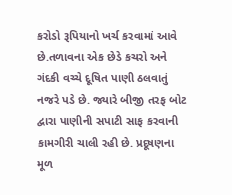કરોડો રૂપિયાનો ખર્ચ કરવામાં આવે છે.તળાવના એક છેડે કચરો અને ગંદકી વચ્ચે દૂષિત પાણી ઠલવાતું નજરે પડે છે. જ્યારે બીજી તરફ બોટ દ્વારા પાણીની સપાટી સાફ કરવાની કામગીરી ચાલી રહી છે. પ્રદૂષણના મૂળ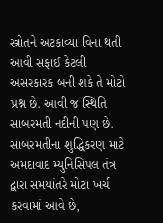સ્ત્રોતને અટકાવ્યા વિના થતી આવી સફાઈ કેટલી અસરકારક બની શકે તે મોટો પ્રશ્ન છે. આવી જ સ્થિતિ સાબરમતી નદીની પણ છે. સાબરમતીના શુદ્ધિકરણ માટે અમદાવાદ મ્યુનિસિપલ તંત્ર દ્વારા સમયાંતરે મોટા ખર્ચ કરવામાં આવે છે,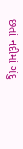છતાં નદીમાં ગંદુ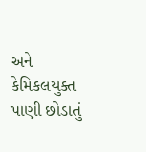અને કેમિકલયુક્ત પાણી છોડાતું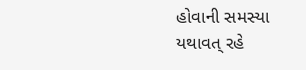હોવાની સમસ્યા યથાવત્ રહે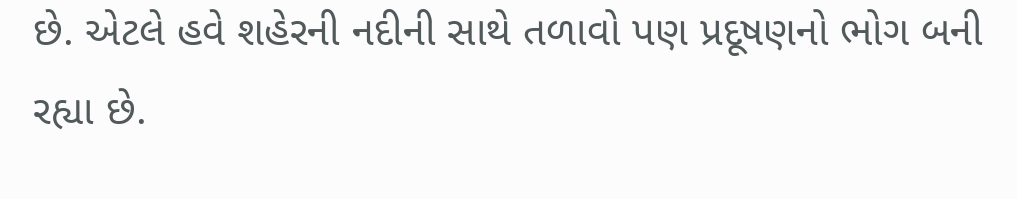છે. એટલે હવે શહેરની નદીની સાથે તળાવો પણ પ્રદૂષણનો ભોગ બની રહ્યા છે.